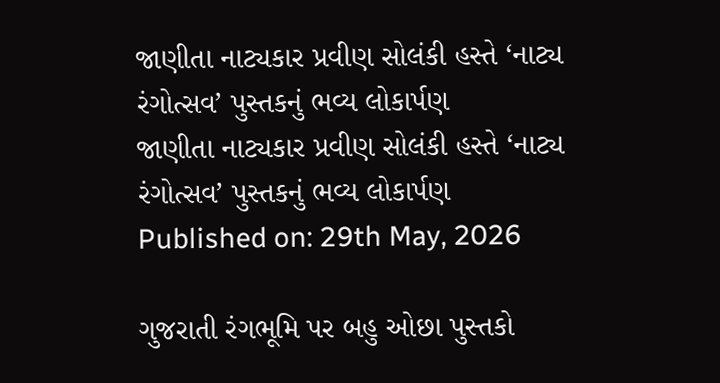જાણીતા નાટ્યકાર પ્રવીણ સોલંકી હસ્તે ‘નાટ્ય રંગોત્સવ’ પુસ્તકનું ભવ્ય લોકાર્પણ
જાણીતા નાટ્યકાર પ્રવીણ સોલંકી હસ્તે ‘નાટ્ય રંગોત્સવ’ પુસ્તકનું ભવ્ય લોકાર્પણ
Published on: 29th May, 2026

ગુજરાતી રંગભૂમિ પર બહુ ઓછા પુસ્તકો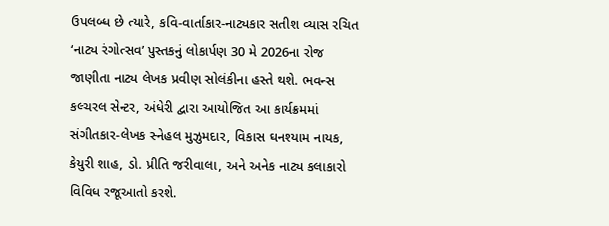ઉપલબ્ધ છે ત્યારે, કવિ-વાર્તાકાર-નાટ્યકાર સતીશ વ્યાસ રચિત ‘નાટ્ય રંગોત્સવ’ પુસ્તકનું લોકાર્પણ 30 મે 2026ના રોજ જાણીતા નાટ્ય લેખક પ્રવીણ સોલંકીના હસ્તે થશે. ભવન્સ કલ્ચરલ સેન્ટર, અંધેરી દ્વારા આયોજિત આ કાર્યક્રમમાં સંગીતકાર-લેખક સ્નેહલ મુઝુમદાર, વિકાસ ઘનશ્યામ નાયક, કેયુરી શાહ, ડો. પ્રીતિ જરીવાલા, અને અનેક નાટ્ય કલાકારો વિવિધ રજૂઆતો કરશે.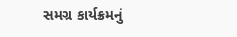સમગ્ર કાર્યક્રમનું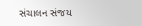સંચાલન સંજય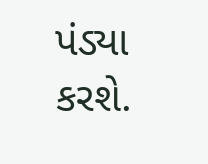પંડ્યા કરશે.